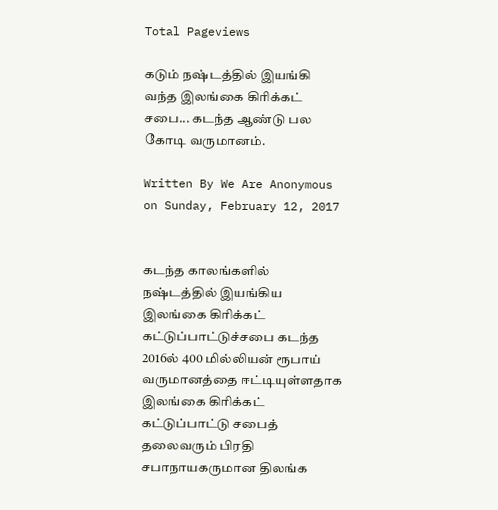Total Pageviews

கடும் நஷ்டத்தில் இயங்கி வந்த இலங்கை கிரிக்கட் சபை... கடந்த ஆண்டு பல கோடி வருமானம்.

Written By We Are Anonymous on Sunday, February 12, 2017


கடந்த காலங்களில் நஷ்டத்தில் இயங்கிய இலங்கை கிரிக்கட் கட்டுப்பாட்டுச்சபை கடந்த 2016ல் 400 மில்லியன் ரூபாய் வருமானத்தை ஈட்டியுள்ளதாக இலங்கை கிரிக்கட் கட்டுப்பாட்டு சபைத் தலைவரும் பிரதி சபாநாயகருமான திலங்க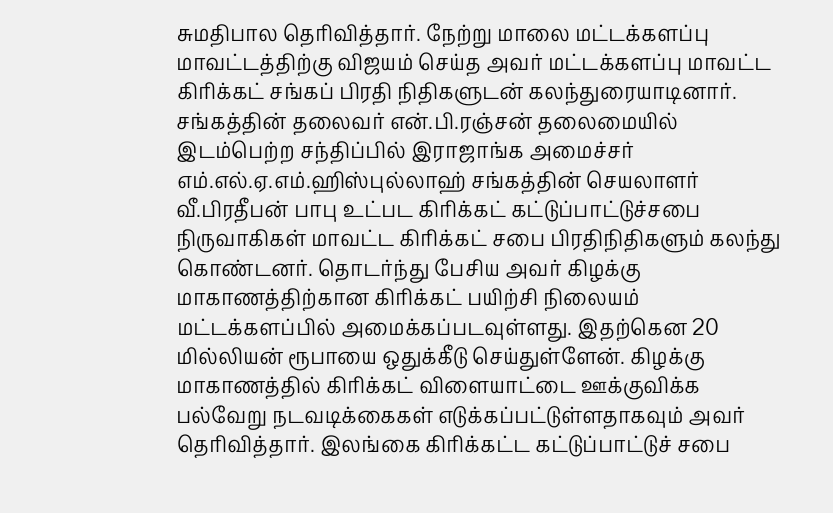சுமதிபால தெரிவித்தார். நேற்று மாலை மட்டக்களப்பு மாவட்டத்திற்கு விஜயம் செய்த அவர் மட்டக்களப்பு மாவட்ட கிரிக்கட் சங்கப் பிரதி நிதிகளுடன் கலந்துரையாடினார். சங்கத்தின் தலைவர் என்.பி.ரஞ்சன் தலைமையில் இடம்பெற்ற சந்திப்பில் இராஜாங்க அமைச்சர் எம்.எல்.ஏ.எம்.ஹிஸ்புல்லாஹ் சங்கத்தின் செயலாளர் வீ.பிரதீபன் பாபு உட்பட கிரிக்கட் கட்டுப்பாட்டுச்சபை நிருவாகிகள் மாவட்ட கிரிக்கட் சபை பிரதிநிதிகளும் கலந்து கொண்டனர். தொடர்ந்து பேசிய அவர் கிழக்கு மாகாணத்திற்கான கிரிக்கட் பயிற்சி நிலையம் மட்டக்களப்பில் அமைக்கப்படவுள்ளது. இதற்கென 20 மில்லியன் ரூபாயை ஒதுக்கீடு செய்துள்ளேன். கிழக்கு மாகாணத்தில் கிரிக்கட் விளையாட்டை ஊக்குவிக்க பல்வேறு நடவடிக்கைகள் எடுக்கப்பட்டுள்ளதாகவும் அவர் தெரிவித்தார். இலங்கை கிரிக்கட்ட கட்டுப்பாட்டுச் சபை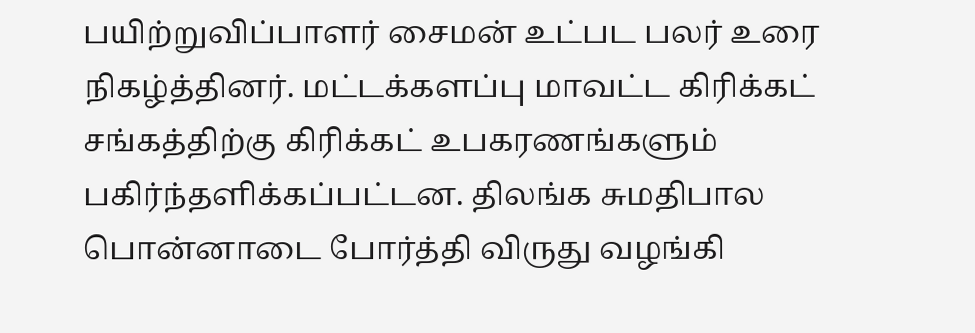பயிற்றுவிப்பாளர் சைமன் உட்பட பலர் உரை நிகழ்த்தினர். மட்டக்களப்பு மாவட்ட கிரிக்கட் சங்கத்திற்கு கிரிக்கட் உபகரணங்களும் பகிர்ந்தளிக்கப்பட்டன. திலங்க சுமதிபால பொன்னாடை போர்த்தி விருது வழங்கி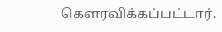கௌரவிக்கப்பட்டார்.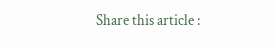Share this article :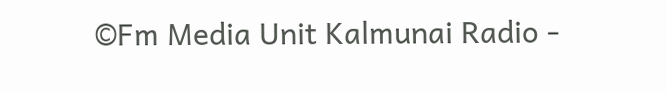©Fm Media Unit Kalmunai Radio -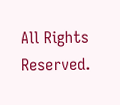All Rights Reserved.